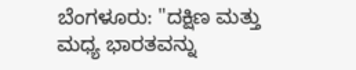ಬೆಂಗಳೂರು: "ದಕ್ಷಿಣ ಮತ್ತು ಮಧ್ಯ ಭಾರತವನ್ನು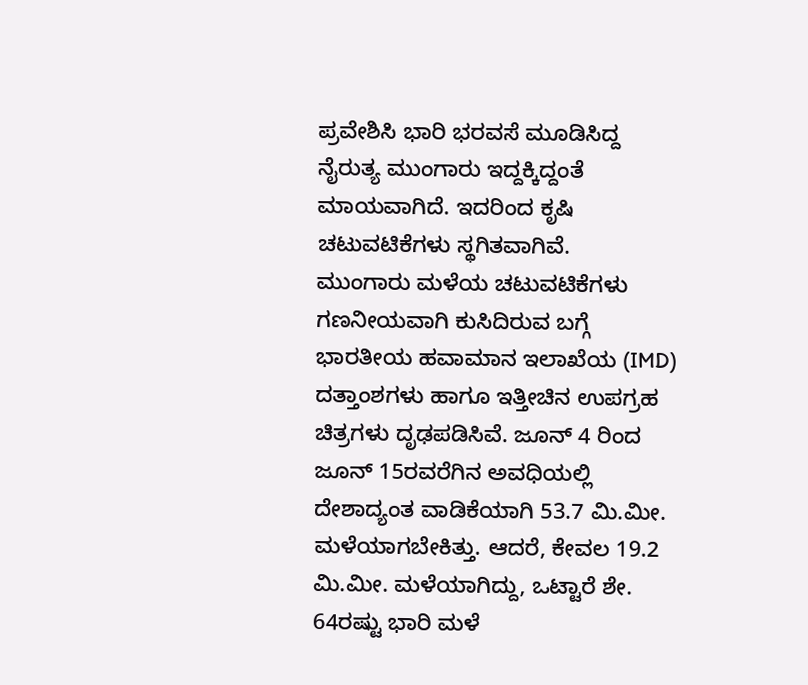ಪ್ರವೇಶಿಸಿ ಭಾರಿ ಭರವಸೆ ಮೂಡಿಸಿದ್ದ ನೈರುತ್ಯ ಮುಂಗಾರು ಇದ್ದಕ್ಕಿದ್ದಂತೆ ಮಾಯವಾಗಿದೆ. ಇದರಿಂದ ಕೃಷಿ ಚಟುವಟಿಕೆಗಳು ಸ್ಥಗಿತವಾಗಿವೆ.
ಮುಂಗಾರು ಮಳೆಯ ಚಟುವಟಿಕೆಗಳು ಗಣನೀಯವಾಗಿ ಕುಸಿದಿರುವ ಬಗ್ಗೆ ಭಾರತೀಯ ಹವಾಮಾನ ಇಲಾಖೆಯ (IMD) ದತ್ತಾಂಶಗಳು ಹಾಗೂ ಇತ್ತೀಚಿನ ಉಪಗ್ರಹ ಚಿತ್ರಗಳು ದೃಢಪಡಿಸಿವೆ. ಜೂನ್ 4 ರಿಂದ ಜೂನ್ 15ರವರೆಗಿನ ಅವಧಿಯಲ್ಲಿ ದೇಶಾದ್ಯಂತ ವಾಡಿಕೆಯಾಗಿ 53.7 ಮಿ.ಮೀ. ಮಳೆಯಾಗಬೇಕಿತ್ತು. ಆದರೆ, ಕೇವಲ 19.2 ಮಿ.ಮೀ. ಮಳೆಯಾಗಿದ್ದು, ಒಟ್ಟಾರೆ ಶೇ. 64ರಷ್ಟು ಭಾರಿ ಮಳೆ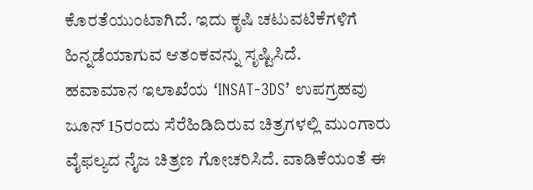ಕೊರತೆಯುಂಟಾಗಿದೆ. ಇದು ಕೃಷಿ ಚಟುವಟಿಕೆಗಳಿಗೆ ಹಿನ್ನಡೆಯಾಗುವ ಆತಂಕವನ್ನು ಸೃಷ್ಟಿಸಿದೆ.
ಹವಾಮಾನ ಇಲಾಖೆಯ ‘INSAT-3DS’ ಉಪಗ್ರಹವು ಜೂನ್ 15ರಂದು ಸೆರೆಹಿಡಿದಿರುವ ಚಿತ್ರಗಳಲ್ಲಿ ಮುಂಗಾರು ವೈಫಲ್ಯದ ನೈಜ ಚಿತ್ರಣ ಗೋಚರಿಸಿದೆ. ವಾಡಿಕೆಯಂತೆ ಈ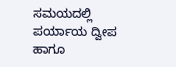ಸಮಯದಲ್ಲಿ ಪರ್ಯಾಯ ದ್ವೀಪ ಹಾಗೂ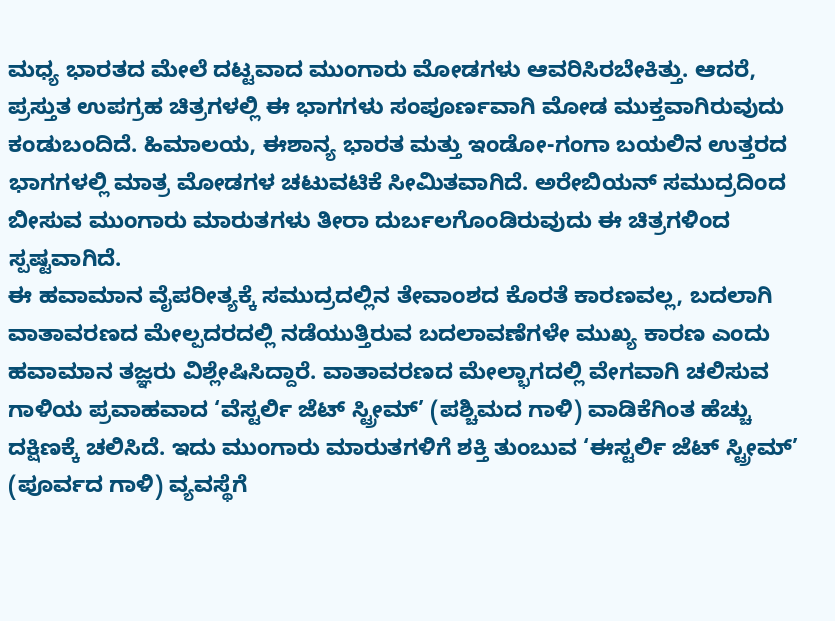ಮಧ್ಯ ಭಾರತದ ಮೇಲೆ ದಟ್ಟವಾದ ಮುಂಗಾರು ಮೋಡಗಳು ಆವರಿಸಿರಬೇಕಿತ್ತು. ಆದರೆ, ಪ್ರಸ್ತುತ ಉಪಗ್ರಹ ಚಿತ್ರಗಳಲ್ಲಿ ಈ ಭಾಗಗಳು ಸಂಪೂರ್ಣವಾಗಿ ಮೋಡ ಮುಕ್ತವಾಗಿರುವುದು ಕಂಡುಬಂದಿದೆ. ಹಿಮಾಲಯ, ಈಶಾನ್ಯ ಭಾರತ ಮತ್ತು ಇಂಡೋ-ಗಂಗಾ ಬಯಲಿನ ಉತ್ತರದ ಭಾಗಗಳಲ್ಲಿ ಮಾತ್ರ ಮೋಡಗಳ ಚಟುವಟಿಕೆ ಸೀಮಿತವಾಗಿದೆ. ಅರೇಬಿಯನ್ ಸಮುದ್ರದಿಂದ ಬೀಸುವ ಮುಂಗಾರು ಮಾರುತಗಳು ತೀರಾ ದುರ್ಬಲಗೊಂಡಿರುವುದು ಈ ಚಿತ್ರಗಳಿಂದ ಸ್ಪಷ್ಟವಾಗಿದೆ.
ಈ ಹವಾಮಾನ ವೈಪರೀತ್ಯಕ್ಕೆ ಸಮುದ್ರದಲ್ಲಿನ ತೇವಾಂಶದ ಕೊರತೆ ಕಾರಣವಲ್ಲ, ಬದಲಾಗಿ ವಾತಾವರಣದ ಮೇಲ್ಪದರದಲ್ಲಿ ನಡೆಯುತ್ತಿರುವ ಬದಲಾವಣೆಗಳೇ ಮುಖ್ಯ ಕಾರಣ ಎಂದು ಹವಾಮಾನ ತಜ್ಞರು ವಿಶ್ಲೇಷಿಸಿದ್ದಾರೆ. ವಾತಾವರಣದ ಮೇಲ್ಭಾಗದಲ್ಲಿ ವೇಗವಾಗಿ ಚಲಿಸುವ ಗಾಳಿಯ ಪ್ರವಾಹವಾದ ‘ವೆಸ್ಟರ್ಲಿ ಜೆಟ್ ಸ್ಟ್ರೀಮ್’ (ಪಶ್ಚಿಮದ ಗಾಳಿ) ವಾಡಿಕೆಗಿಂತ ಹೆಚ್ಚು ದಕ್ಷಿಣಕ್ಕೆ ಚಲಿಸಿದೆ. ಇದು ಮುಂಗಾರು ಮಾರುತಗಳಿಗೆ ಶಕ್ತಿ ತುಂಬುವ ‘ಈಸ್ಟರ್ಲಿ ಜೆಟ್ ಸ್ಟ್ರೀಮ್’ (ಪೂರ್ವದ ಗಾಳಿ) ವ್ಯವಸ್ಥೆಗೆ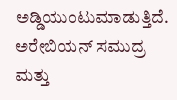ಅಡ್ಡಿಯುಂಟುಮಾಡುತ್ತಿದೆ. ಅರೇಬಿಯನ್ ಸಮುದ್ರ ಮತ್ತು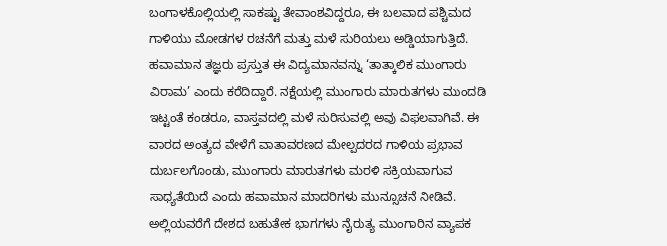ಬಂಗಾಳಕೊಲ್ಲಿಯಲ್ಲಿ ಸಾಕಷ್ಟು ತೇವಾಂಶವಿದ್ದರೂ, ಈ ಬಲವಾದ ಪಶ್ಚಿಮದ ಗಾಳಿಯು ಮೋಡಗಳ ರಚನೆಗೆ ಮತ್ತು ಮಳೆ ಸುರಿಯಲು ಅಡ್ಡಿಯಾಗುತ್ತಿದೆ.
ಹವಾಮಾನ ತಜ್ಞರು ಪ್ರಸ್ತುತ ಈ ವಿದ್ಯಮಾನವನ್ನು ‘ತಾತ್ಕಾಲಿಕ ಮುಂಗಾರು ವಿರಾಮ’ ಎಂದು ಕರೆದಿದ್ದಾರೆ. ನಕ್ಷೆಯಲ್ಲಿ ಮುಂಗಾರು ಮಾರುತಗಳು ಮುಂದಡಿ ಇಟ್ಟಂತೆ ಕಂಡರೂ, ವಾಸ್ತವದಲ್ಲಿ ಮಳೆ ಸುರಿಸುವಲ್ಲಿ ಅವು ವಿಫಲವಾಗಿವೆ. ಈ ವಾರದ ಅಂತ್ಯದ ವೇಳೆಗೆ ವಾತಾವರಣದ ಮೇಲ್ಪದರದ ಗಾಳಿಯ ಪ್ರಭಾವ ದುರ್ಬಲಗೊಂಡು, ಮುಂಗಾರು ಮಾರುತಗಳು ಮರಳಿ ಸಕ್ರಿಯವಾಗುವ ಸಾಧ್ಯತೆಯಿದೆ ಎಂದು ಹವಾಮಾನ ಮಾದರಿಗಳು ಮುನ್ಸೂಚನೆ ನೀಡಿವೆ. ಅಲ್ಲಿಯವರೆಗೆ ದೇಶದ ಬಹುತೇಕ ಭಾಗಗಳು ನೈರುತ್ಯ ಮುಂಗಾರಿನ ವ್ಯಾಪಕ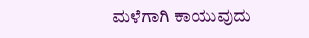ಮಳೆಗಾಗಿ ಕಾಯುವುದು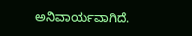ಅನಿವಾರ್ಯವಾಗಿದೆ.